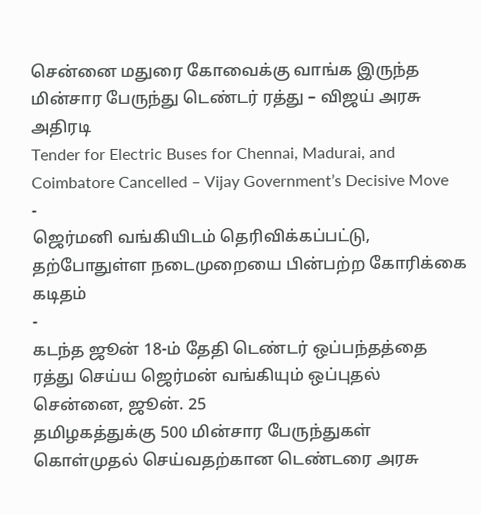சென்னை மதுரை கோவைக்கு வாங்க இருந்த மின்சார பேருந்து டெண்டர் ரத்து – விஜய் அரசு அதிரடி
Tender for Electric Buses for Chennai, Madurai, and Coimbatore Cancelled – Vijay Government’s Decisive Move
-
ஜெர்மனி வங்கியிடம் தெரிவிக்கப்பட்டு, தற்போதுள்ள நடைமுறையை பின்பற்ற கோரிக்கை கடிதம்
-
கடந்த ஜூன் 18-ம் தேதி டெண்டர் ஒப்பந்தத்தை ரத்து செய்ய ஜெர்மன் வங்கியும் ஒப்புதல்
சென்னை, ஜூன். 25
தமிழகத்துக்கு 500 மின்சார பேருந்துகள் கொள்முதல் செய்வதற்கான டெண்டரை அரசு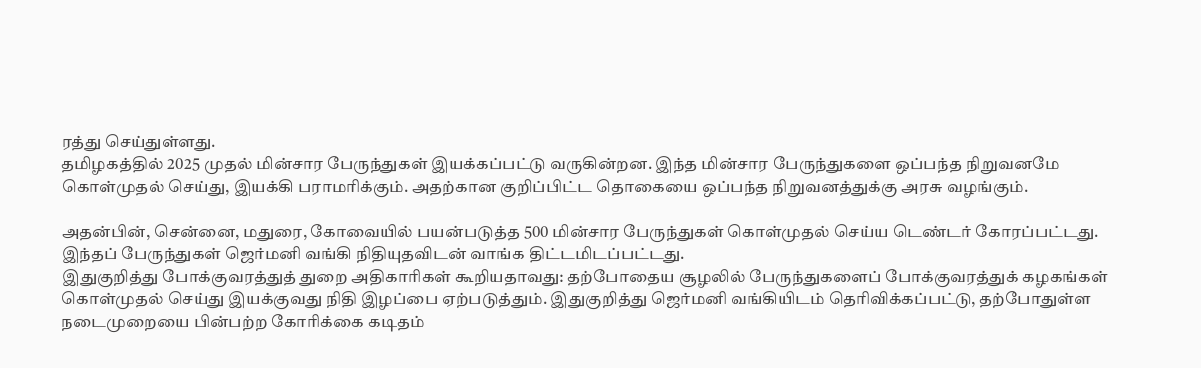ரத்து செய்துள்ளது.
தமிழகத்தில் 2025 முதல் மின்சார பேருந்துகள் இயக்கப்பட்டு வருகின்றன. இந்த மின்சார பேருந்துகளை ஒப்பந்த நிறுவனமே கொள்முதல் செய்து, இயக்கி பராமரிக்கும். அதற்கான குறிப்பிட்ட தொகையை ஒப்பந்த நிறுவனத்துக்கு அரசு வழங்கும்.

அதன்பின், சென்னை, மதுரை, கோவையில் பயன்படுத்த 500 மின்சார பேருந்துகள் கொள்முதல் செய்ய டெண்டர் கோரப்பட்டது. இந்தப் பேருந்துகள் ஜெர்மனி வங்கி நிதியுதவிடன் வாங்க திட்டமிடப்பட்டது.
இதுகுறித்து போக்குவரத்துத் துறை அதிகாரிகள் கூறியதாவது: தற்போதைய சூழலில் பேருந்துகளைப் போக்குவரத்துக் கழகங்கள் கொள்முதல் செய்து இயக்குவது நிதி இழப்பை ஏற்படுத்தும். இதுகுறித்து ஜெர்மனி வங்கியிடம் தெரிவிக்கப்பட்டு, தற்போதுள்ள நடைமுறையை பின்பற்ற கோரிக்கை கடிதம்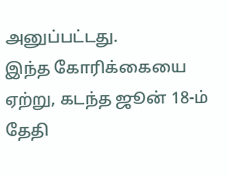அனுப்பட்டது.
இந்த கோரிக்கையை ஏற்று, கடந்த ஜூன் 18-ம் தேதி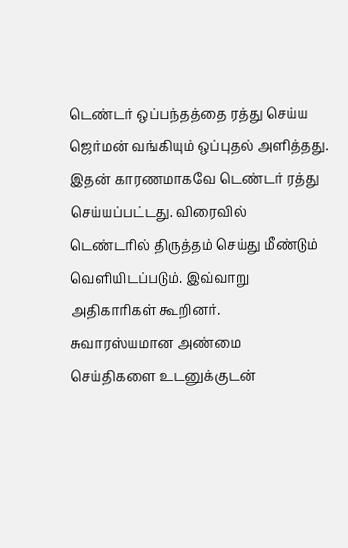டெண்டர் ஒப்பந்தத்தை ரத்து செய்ய ஜெர்மன் வங்கியும் ஒப்புதல் அளித்தது. இதன் காரணமாகவே டெண்டர் ரத்து செய்யப்பட்டது. விரைவில் டெண்டரில் திருத்தம் செய்து மீண்டும் வெளியிடப்படும். இவ்வாறு அதிகாரிகள் கூறினர்.
சுவாரஸ்யமான அண்மை செய்திகளை உடனுக்குடன்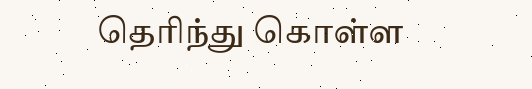தெரிந்து கொள்ள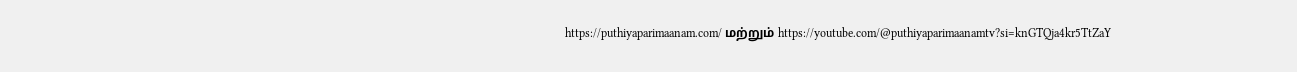https://puthiyaparimaanam.com/ மற்றும் https://youtube.com/@puthiyaparimaanamtv?si=knGTQja4kr5TtZaY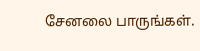சேனலை பாருங்கள்.